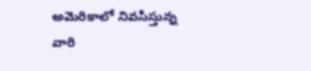అమెరికాలో నివసిస్తున్న వారి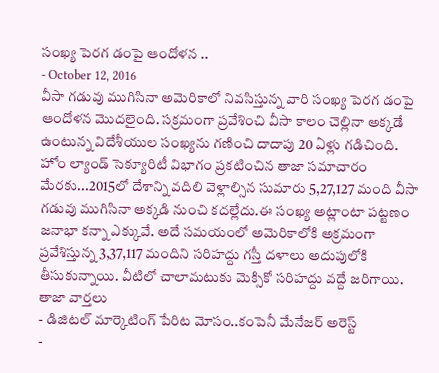సంఖ్య పెరగ డంపై ఆందోళన ..
- October 12, 2016
వీసా గడువు ముగిసినా అమెరికాలో నివసిస్తున్న వారి సంఖ్య పెరగ డంపై ఆందోళన మొదలైంది. సక్రమంగా ప్రవేశించి వీసా కాలం చెల్లినా అక్కడే ఉంటున్న విదేశీయుల సంఖ్యను గణించి దాదాపు 20 ఏళ్లు గడిచింది. హోం ల్యాండ్ సెక్యూరిటీ విభాగం ప్రకటించిన తాజా సమాచారం మేరకు...2015లో దేశాన్ని వదిలి వెళ్లాల్సిన సుమారు 5,27,127 మంది వీసా గడువు ముగిసినా అక్కడి నుంచి కదల్లేదు.ఈ సంఖ్య అట్లాంటా పట్టణం జనాభా కన్నా ఎక్కువే. అదే సమయంలో అమెరికాలోకి అక్రమంగా ప్రవేశిస్తున్న 3,37,117 మందిని సరిహద్దు గస్తీ దళాలు అదుపులోకి తీసుకున్నాయి. వీటిలో చాలామటుకు మెక్సికో సరిహద్దు వద్దే జరిగాయి.
తాజా వార్తలు
- డిజిటల్ మార్కెటింగ్ పేరిట మోసం..కంపెనీ మేనేజర్ అరెస్ట్
-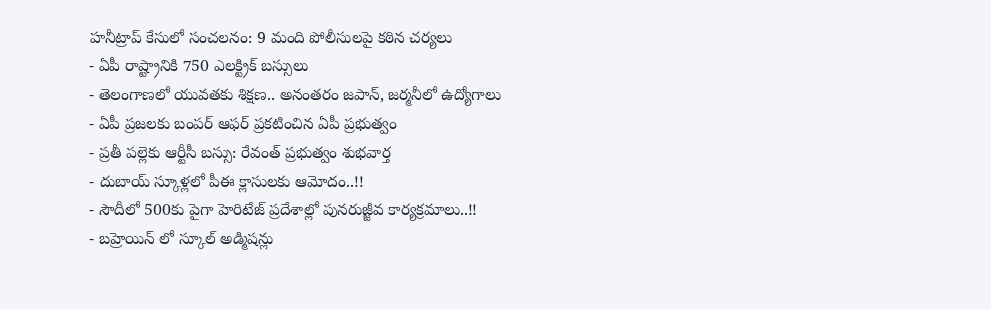హనీట్రాప్ కేసులో సంచలనం: 9 మంది పోలీసులపై కఠిన చర్యలు
- ఏపీ రాష్ట్రానికి 750 ఎలక్ట్రిక్ బస్సులు
- తెలంగాణలో యువతకు శిక్షణ.. అనంతరం జపాన్, జర్మనీలో ఉద్యోగాలు
- ఏపీ ప్రజలకు బంపర్ ఆఫర్ ప్రకటించిన ఏపీ ప్రభుత్వం
- ప్రతీ పల్లెకు ఆర్టీసీ బస్సు: రేవంత్ ప్రభుత్వం శుభవార్త
- దుబాయ్ స్కూళ్లలో పీఈ క్లాసులకు ఆమోదం..!!
- సౌదీలో 500కు పైగా హెరిటేజ్ ప్రదేశాల్లో పునరుజ్జీవ కార్యక్రమాలు..!!
- బహ్రెయిన్ లో స్కూల్ అడ్మిషన్లు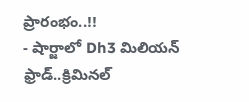ప్రారంభం..!!
- షార్జాలో Dh3 మిలియన్ ఫ్రాడ్..క్రిమినల్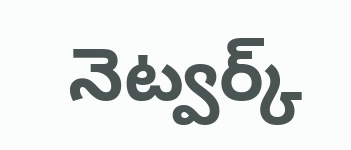నెట్వర్క్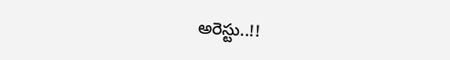అరెస్టు..!!